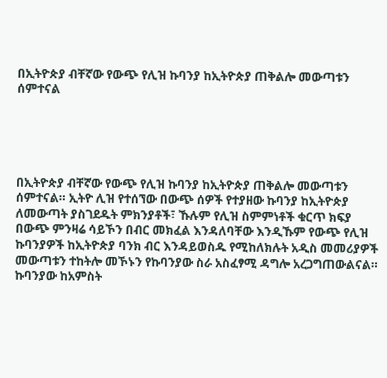በኢትዮጵያ ብቸኛው የውጭ የሊዝ ኩባንያ ከኢትዮጵያ ጠቅልሎ መውጣቱን ሰምተናል





በኢትዮጵያ ብቸኛው የውጭ የሊዝ ኩባንያ ከኢትዮጵያ ጠቅልሎ መውጣቱን ሰምተናል። ኢትዮ ሊዝ የተሰኘው በውጭ ሰዎች የተያዘው ኩባንያ ከኢትዮጵያ ለመውጣት ያስገደዱት ምክንያቶች፣ ኹሉም የሊዝ ስምምነቶች ቁርጥ ክፍያ በውጭ ምንዛሬ ሳይኾን በብር መክፈል እንዳለባቸው እንዲኹም የውጭ የሊዝ ኩባንያዎች ከኢትዮጵያ ባንክ ብር እንዳይወስዱ የሚከለክሉት አዲስ መመሪያዎች መውጣቱን ተከትሎ መኾኑን የኩባንያው ስራ አስፈፃሚ ዳግሎ አረጋግጠውልናል። ኩባንያው ከአምስት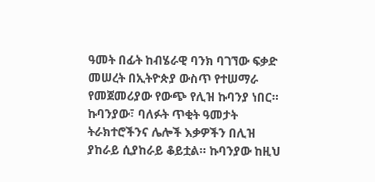ዓመት በፊት ከብሄራዊ ባንክ ባገኘው ፍቃድ መሠረት በኢትዮጵያ ውስጥ የተሠማራ የመጀመሪያው የውጭ የሊዝ ኩባንያ ነበር። ኩባንያው፣ ባለፉት ጥቂት ዓመታት ትራክተሮችንና ሌሎች እቃዎችን በሊዝ ያከራይ ሲያከራይ ቆይቷል። ኩባንያው ከዚህ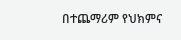በተጨማሪም የህክምና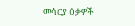መሳርያ ዕቃዎች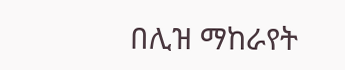በሊዝ ማከራየት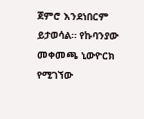ጀምሮ እንደነበርም ይታወሳል። የኩባንያው መቀመጫ ኒውዮርክ የሚገኘው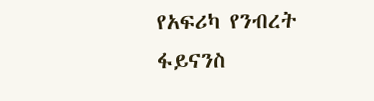የአፍሪካ የንብረት ፋይናንስ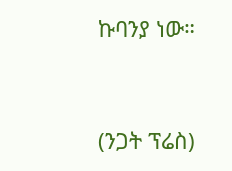ኩባንያ ነው።


(ንጋት ፕሬስ)